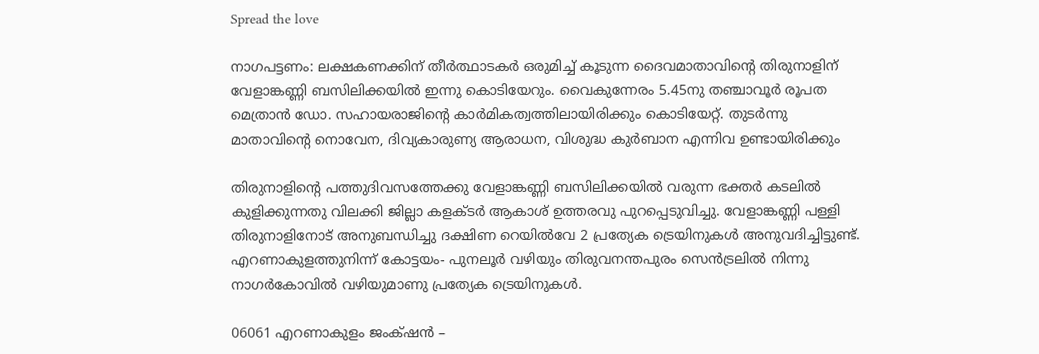Spread the love

നാഗപട്ടണം: ലക്ഷകണക്കിന് തീര്‍ത്ഥാടകര്‍ ഒരുമിച്ച് കൂടുന്ന ദൈവമാതാവിന്റെ തിരുനാളിന് വേളാങ്കണ്ണി ബസിലിക്കയില്‍ ഇന്നു കൊടിയേറും. വൈകുന്നേരം 5.45നു തഞ്ചാവൂർ രൂപത മെത്രാൻ ഡോ. സഹായരാജിന്റെ കാർമികത്വത്തിലായിരിക്കും കൊടിയേറ്റ്. തുടർന്നു മാതാവിന്റെ നൊവേന, ദിവ്യകാരുണ്യ ആരാധന, വിശുദ്ധ കുർബാന എന്നിവ ഉണ്ടായിരിക്കും

തിരുനാളിന്റെ പത്തുദിവസത്തേക്കു വേളാങ്കണ്ണി ബസിലിക്കയിൽ വരുന്ന ഭക്തർ കടലിൽ കുളിക്കുന്നതു വിലക്കി ജില്ലാ കളക്ടർ ആകാശ് ഉത്തരവു പുറപ്പെടുവിച്ചു. വേളാങ്കണ്ണി പള്ളി തിരുനാളിനോട് അനുബന്ധിച്ചു ദക്ഷിണ റെയിൽവേ 2 പ്രത്യേക ട്രെയിനുകൾ അനുവദിച്ചിട്ടുണ്ട്. എറണാകുളത്തുനിന്ന് കോട്ടയം- പുനലൂർ വഴിയും തിരുവനന്തപുരം സെൻട്രലിൽ നിന്നു നാഗർകോവിൽ വഴിയുമാണു പ്രത്യേക ട്രെയിനുകൾ.

06061 എറണാകുളം ജംക്‌ഷൻ –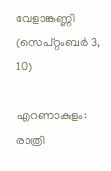വേളാങ്കണ്ണി (സെപ്റ്റംബർ 3, 10)

എറണാകുളം: രാത്രി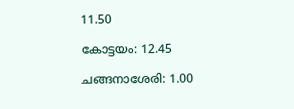11.50

കോട്ടയം: 12.45

ചങ്ങനാശേരി: 1.00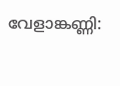വേളാങ്കണ്ണി: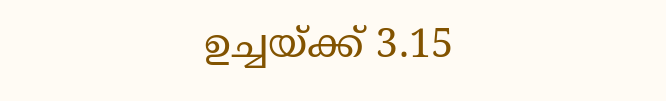ഉച്ചയ്ക്ക് 3.15